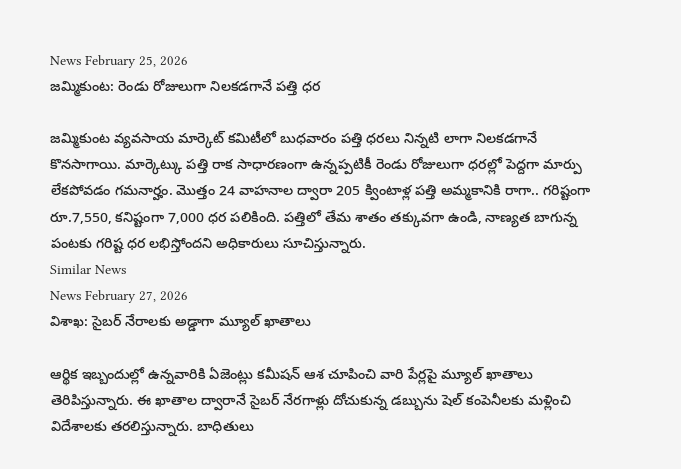News February 25, 2026
జమ్మికుంట: రెండు రోజులుగా నిలకడగానే పత్తి ధర

జమ్మికుంట వ్యవసాయ మార్కెట్ కమిటీలో బుధవారం పత్తి ధరలు నిన్నటి లాగా నిలకడగానే కొనసాగాయి. మార్కెట్కు పత్తి రాక సాధారణంగా ఉన్నప్పటికీ రెండు రోజులుగా ధరల్లో పెద్దగా మార్పు లేకపోవడం గమనార్హం. మొత్తం 24 వాహనాల ద్వారా 205 క్వింటాళ్ల పత్తి అమ్మకానికి రాగా.. గరిష్టంగా రూ.7,550, కనిష్టంగా 7,000 ధర పలికింది. పత్తిలో తేమ శాతం తక్కువగా ఉండి, నాణ్యత బాగున్న పంటకు గరిష్ట ధర లభిస్తోందని అధికారులు సూచిస్తున్నారు.
Similar News
News February 27, 2026
విశాఖ: సైబర్ నేరాలకు అడ్డాగా మ్యూల్ ఖాతాలు

ఆర్థిక ఇబ్బందుల్లో ఉన్నవారికి ఏజెంట్లు కమీషన్ ఆశ చూపించి వారి పేర్లపై మ్యూల్ ఖాతాలు తెరిపిస్తున్నారు. ఈ ఖాతాల ద్వారానే సైబర్ నేరగాళ్లు దోచుకున్న డబ్బును షెల్ కంపెనీలకు మళ్లించి విదేశాలకు తరలిస్తున్నారు. బాధితులు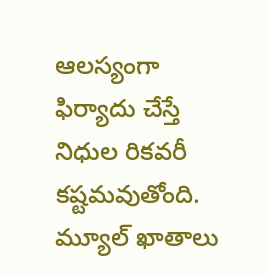ఆలస్యంగా ఫిర్యాదు చేస్తే నిధుల రికవరీ కష్టమవుతోంది. మ్యూల్ ఖాతాలు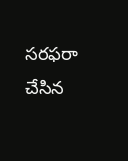సరఫరా చేసిన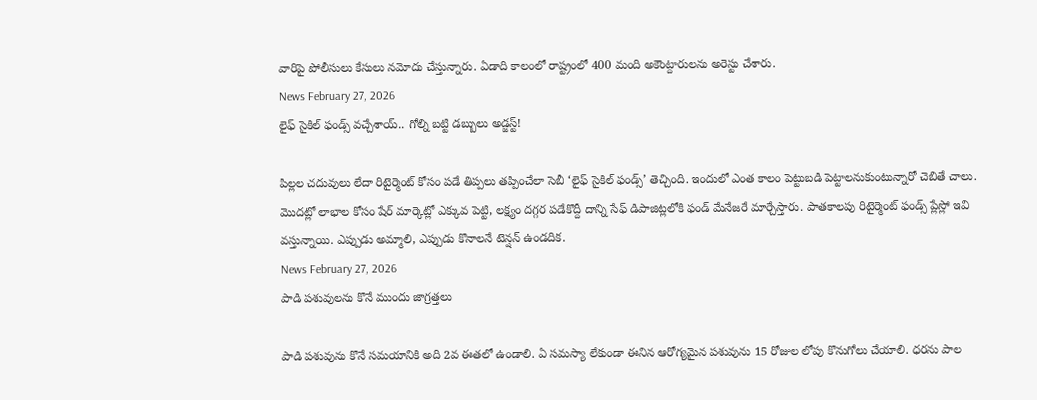వారిపై పోలీసులు కేసులు నమోదు చేస్తున్నారు. ఏడాది కాలంలో రాష్ట్రంలో 400 మంది అకౌంట్దారులను అరెస్టు చేశారు.
News February 27, 2026
లైఫ్ సైకిల్ ఫండ్స్ వచ్చేశాయ్.. గోల్ని బట్టి డబ్బులు అడ్జస్ట్!

పిల్లల చదువులు లేదా రిటైర్మెంట్ కోసం పడే తిప్పలు తప్పించేలా సెబీ ‘లైఫ్ సైకిల్ ఫండ్స్’ తెచ్చింది. ఇందులో ఎంత కాలం పెట్టుబడి పెట్టాలనుకుంటున్నారో చెబితే చాలు. మొదట్లో లాభాల కోసం షేర్ మార్కెట్లో ఎక్కువ పెట్టి, లక్ష్యం దగ్గర పడేకొద్దీ దాన్ని సేఫ్ డిపాజిట్లలోకి ఫండ్ మేనేజరే మార్చేస్తారు. పాతకాలపు రిటైర్మెంట్ ఫండ్స్ ప్లేస్లో ఇవి వస్తున్నాయి. ఎప్పుడు అమ్మాలి, ఎప్పుడు కొనాలనే టెన్షన్ ఉండదిక.
News February 27, 2026
పాడి పశువులను కొనే ముందు జాగ్రత్తలు

పాడి పశువును కొనే సమయానికి అది 2వ ఈతలో ఉండాలి. ఏ సమస్యా లేకుండా ఈనిన ఆరోగ్యమైన పశువును 15 రోజుల లోపు కొనుగోలు చేయాలి. ధరను పాల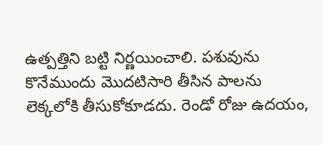ఉత్పత్తిని బట్టి నిర్ణయించాలి. పశువును కొనేముందు మొదటిసారి తీసిన పాలను లెక్కలోకి తీసుకోకూడదు. రెండో రోజు ఉదయం,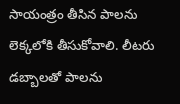సాయంత్రం తీసిన పాలను లెక్కలోకి తీసుకోవాలి. లీటరు డబ్బాలతో పాలను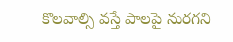కొలవాల్సి వస్తే పాలపై నురగని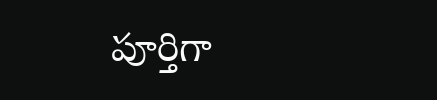పూర్తిగా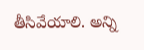తీసివేయాలి. అన్ని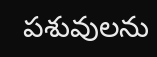పశువులను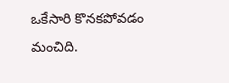ఒకేసారి కొనకపోవడం మంచిది.